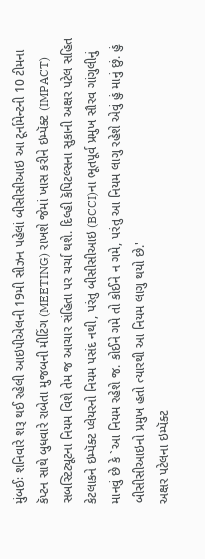મુંબઈઃ શનિવારે શરૂ થઈ રહેલી આઇપીએલની 19મી સીઝન પહેલાં બીસીસીઆઇ આ ટૂર્નામેન્ટની 10 ટીમના કૅપ્ટન સાથે બુધવારે રાબેતા મુજબની મીટિંગ (MEETING) રાખશે જેમાં ખાસ કરીને ઇમ્પૅક્ટ (IMPACT) સબસ્ટિટ્યૂટના નિયમ વિશે તેમ જ આચાર સંહિતા પર ચર્ચા થશે. દિલ્હી કૅપિટલ્સના સુકાની અક્ષર પટેલ સહિત કેટલાકને ઇમ્પૅક્ટ પ્લેયરનો નિયમ પસંદ નથી, પરંતુ બીસીસીઆઇ (BCCI)ના ભૂતપૂર્વ પ્રમુખ સૌરવ ગાંગુલીનું માનવું છે કે `આ નિયમ રહેશે જ. કોઈને ગમે તો કોઈને ન ગમે, પરંતુ આ નિયમ લાગુ રહેશે એવું હું માનું છું. હું બીસીસીઆઇનો પ્રમુખ હતો ત્યારથી આ નિયમ લાગુ થયો છે.'
અક્ષર પટેલના ઇમ્પૅક્ટ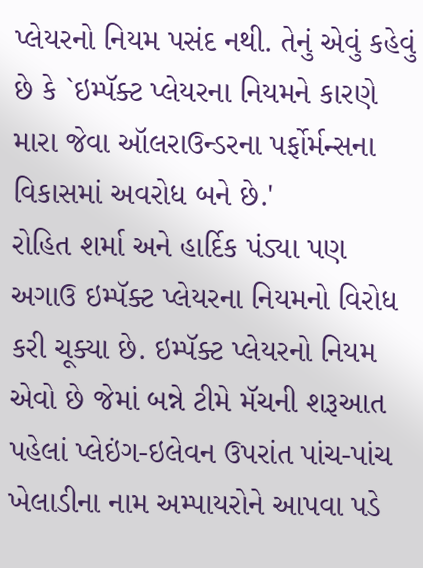પ્લેયરનો નિયમ પસંદ નથી. તેનું એવું કહેવું છે કે `ઇમ્પૅક્ટ પ્લેયરના નિયમને કારણે મારા જેવા ઑલરાઉન્ડરના પર્ફોર્મન્સના વિકાસમાં અવરોધ બને છે.'
રોહિત શર્મા અને હાર્દિક પંડ્યા પણ અગાઉ ઇમ્પૅક્ટ પ્લેયરના નિયમનો વિરોધ કરી ચૂક્યા છે. ઇમ્પૅક્ટ પ્લેયરનો નિયમ એવો છે જેમાં બન્ને ટીમે મૅચની શરૂઆત પહેલાં પ્લેઇંગ-ઇલેવન ઉપરાંત પાંચ-પાંચ ખેલાડીના નામ અમ્પાયરોને આપવા પડે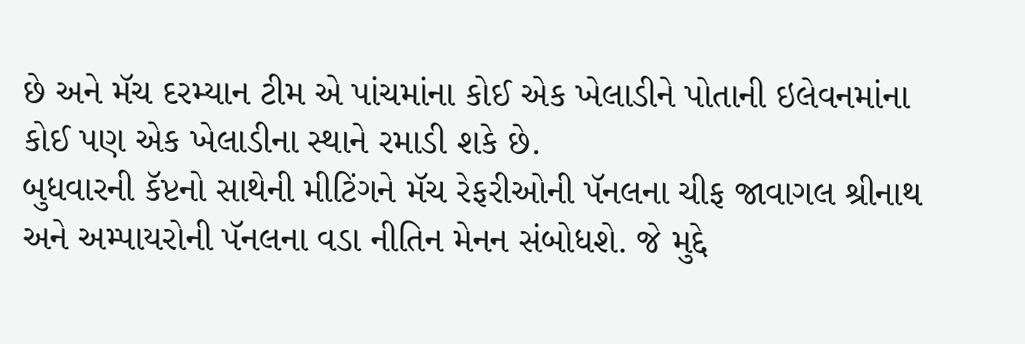છે અને મૅચ દરમ્યાન ટીમ એ પાંચમાંના કોઈ એક ખેલાડીને પોતાની ઇલેવનમાંના કોઈ પણ એક ખેલાડીના સ્થાને રમાડી શકે છે.
બુધવારની કૅપ્ટનો સાથેની મીટિંગને મૅચ રેફરીઓની પૅનલના ચીફ જાવાગલ શ્રીનાથ અને અમ્પાયરોની પૅનલના વડા નીતિન મેનન સંબોધશે. જે મુદ્દે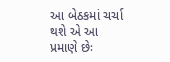આ બેઠકમાં ચર્ચા થશે એ આ પ્રમાણે છેઃ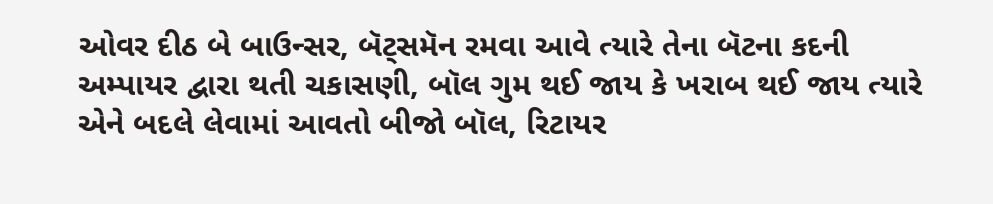ઓવર દીઠ બે બાઉન્સર, બૅટ્સમૅન રમવા આવે ત્યારે તેના બૅટના કદની અમ્પાયર દ્વારા થતી ચકાસણી, બૉલ ગુમ થઈ જાય કે ખરાબ થઈ જાય ત્યારે એને બદલે લેવામાં આવતો બીજો બૉલ, રિટાયર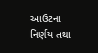આઉટના નિર્ણય તથા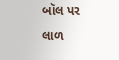બૉલ પર લાળ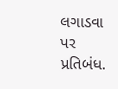લગાડવા પર પ્રતિબંધ.